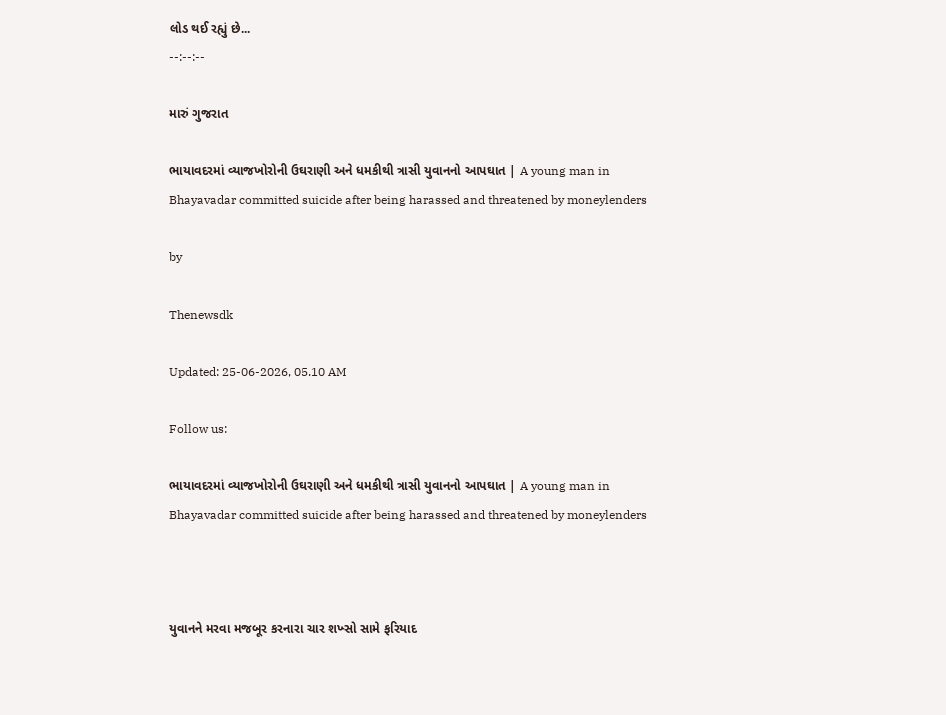લોડ થઈ રહ્યું છે...
--:--:--

મારું ગુજરાત

ભાયાવદરમાં વ્યાજખોરોની ઉઘરાણી અને ધમકીથી ત્રાસી યુવાનનો આપઘાત | A young man in Bhayavadar committed suicide after being harassed and threatened by moneylenders

by

Thenewsdk

Updated: 25-06-2026, 05.10 AM

Follow us:

ભાયાવદરમાં વ્યાજખોરોની ઉઘરાણી અને ધમકીથી ત્રાસી યુવાનનો આપઘાત | A young man in Bhayavadar committed suicide after being harassed and threatened by moneylenders



યુવાનને મરવા મજબૂર કરનારા ચાર શખ્સો સામે ફરિયાદ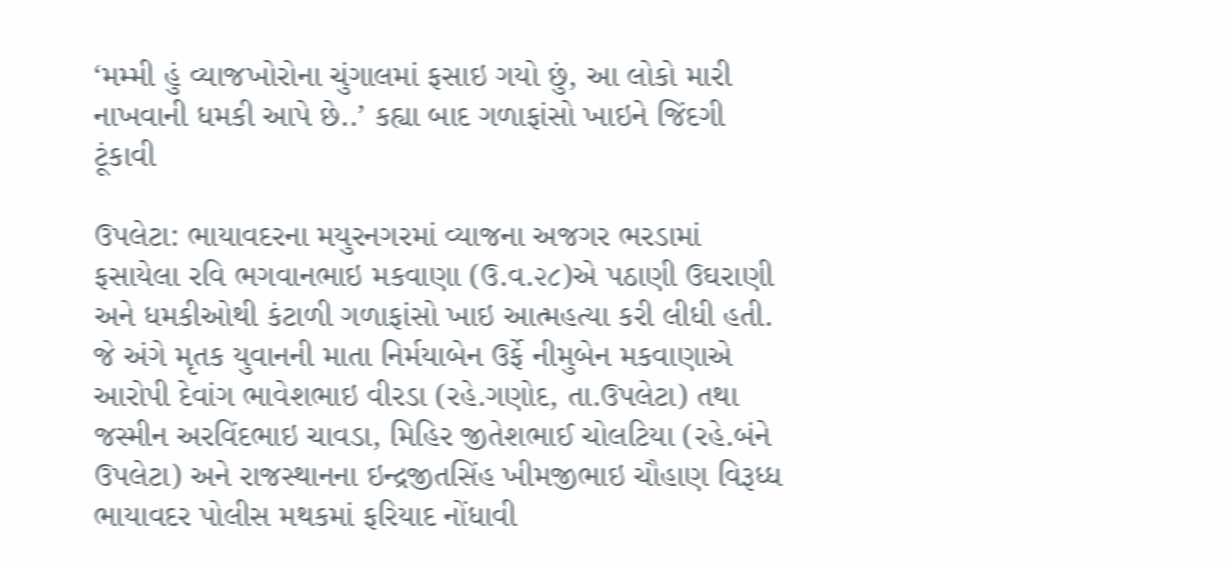‘મમ્મી હું વ્યાજખોરોના ચુંગાલમાં ફસાઇ ગયો છું, આ લોકો મારી નાખવાની ધમકી આપે છે..’ કહ્યા બાદ ગળાફાંસો ખાઇને જિંદગી ટૂંકાવી

ઉપલેટા: ભાયાવદરના મયુરનગરમાં વ્યાજના અજગર ભરડામાં ફસાયેલા રવિ ભગવાનભાઇ મકવાણા (ઉ.વ.૨૮)એ પઠાણી ઉઘરાણી અને ધમકીઓથી કંટાળી ગળાફાંસો ખાઇ આત્મહત્યા કરી લીધી હતી. જે અંગે મૃતક યુવાનની માતા નિર્મયાબેન ઉર્ફે નીમુબેન મકવાણાએ આરોપી દેવાંગ ભાવેશભાઇ વીરડા (રહે.ગણોદ, તા.ઉપલેટા) તથા જસ્મીન અરવિંદભાઇ ચાવડા, મિહિર જીતેશભાઈ ચોલટિયા (રહે.બંને ઉપલેટા) અને રાજસ્થાનના ઇન્દ્રજીતસિંહ ખીમજીભાઇ ચૌહાણ વિરૂધ્ધ ભાયાવદર પોલીસ મથકમાં ફરિયાદ નોંધાવી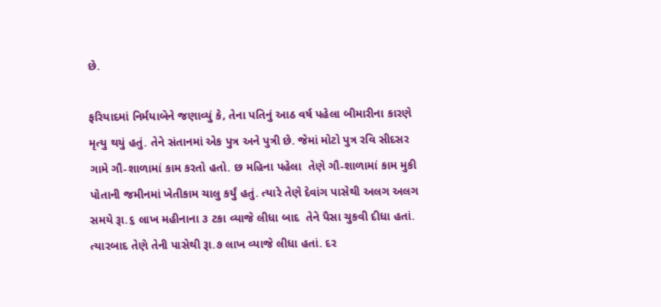છે.

ફરિયાદમાં નિર્મયાબેને જણાવ્યું કે, તેના પતિનું આઠ વર્ષ પહેલા બીમારીના કારણે મૃત્યુ થયું હતું. તેને સંતાનમાં એક પુત્ર અને પુત્રી છે. જેમાં મોટો પુત્ર રવિ સીદસર ગામે ગૌ-શાળામાં કામ કરતો હતો. છ મહિના પહેલા  તેણે ગૌ-શાળામાં કામ મુકી પોતાની જમીનમાં ખેતીકામ ચાલુ કર્યું હતું. ત્યારે તેણે દેવાંગ પાસેથી અલગ અલગ સમયે રૂા.૬ લાખ મહીનાના ૩ ટકા વ્યાજે લીધા બાદ  તેને પૈસા ચુકવી દીધા હતાં. ત્યારબાદ તેણે તેની પાસેથી રૂા.૭ લાખ વ્યાજે લીધા હતાં. દર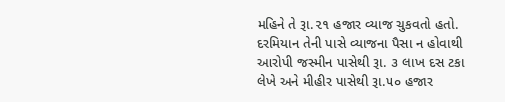મહિને તે રૂા.૨૧ હજાર વ્યાજ ચુકવતો હતો. દરમિયાન તેની પાસે વ્યાજના પૈસા ન હોવાથી આરોપી જસ્મીન પાસેથી રૂા. ૩ લાખ દસ ટકા લેખે અને મીહીર પાસેથી રૂા.૫૦ હજાર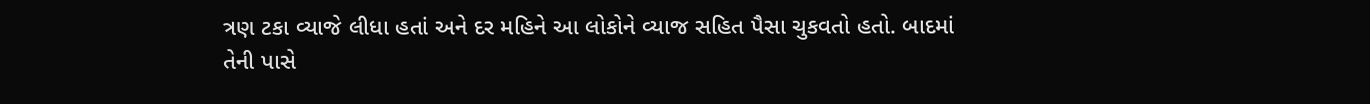ત્રણ ટકા વ્યાજે લીધા હતાં અને દર મહિને આ લોકોને વ્યાજ સહિત પૈસા ચુકવતો હતો. બાદમાં તેની પાસે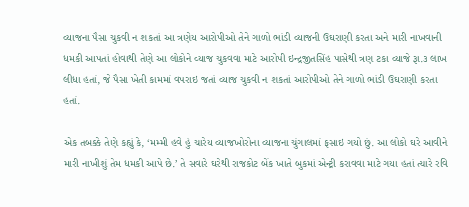વ્યાજના પૈસા ચુકવી ન શકતાં આ ત્રણેય આરોપીઓ તેને ગાળો ભાંડી વ્યાજની ઉઘરાણી કરતા અને મારી નાખવાની ધમકી આપતાં હોવાથી તેણે આ લોકોને વ્યાજ ચુકવવા માટે આરોપી ઇન્દ્રજીતસિંહ પાસેથી ત્રણ ટકા વ્યાજે રૂા.૩ લાખ લીધા હતાં, જે પૈસા ખેતી કામમાં વપરાઇ જતાં વ્યાજ ચુકવી ન શકતાં આરોપીઓ તેને ગાળો ભાંડી ઉઘરાણી કરતા હતાં.

એક તબક્કે તેણે કહ્યું કે, ‘મમ્મી હવે હું ચારેય વ્યાજખોરોના વ્યાજના ચુંગાલમાં ફસાઇ ગયો છું. આ લોકો ઘરે આવીને મારી નાખીશું તેમ ધમકી આપે છે.’ તે સવારે ઘરેથી રાજકોટ બેંક ખાતે બુકમાં એન્ટ્રી કરાવવા માટે ગયા હતાં ત્યારે રવિ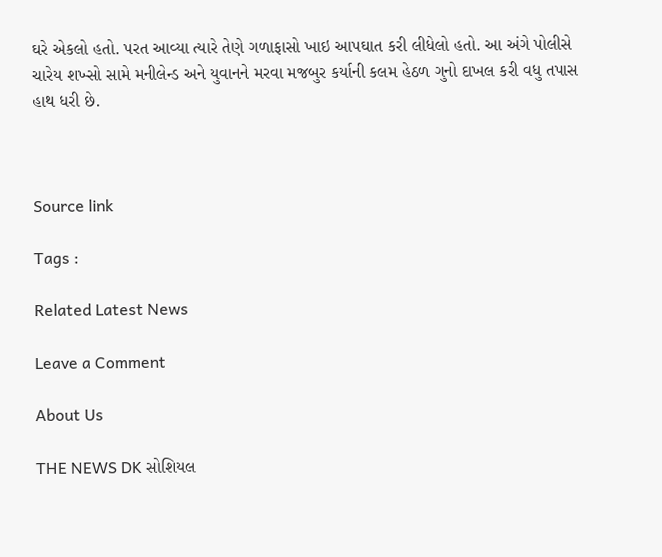ઘરે એકલો હતો. પરત આવ્યા ત્યારે તેણે ગળાફાસો ખાઇ આપઘાત કરી લીધેલો હતો. આ અંગે પોલીસે ચારેય શખ્સો સામે મનીલેન્ડ અને યુવાનને મરવા મજબુર કર્યાની કલમ હેઠળ ગુનો દાખલ કરી વધુ તપાસ હાથ ધરી છે.



Source link

Tags :

Related Latest News

Leave a Comment

About Us

THE NEWS DK સોશિયલ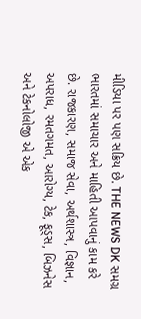મીડિયા પર પણ સક્રિય છે. THE NEWS DK સમગ્ર ભારતમાં સમાચાર અને માહિતી આપવાનું કામ કરે છે. રાજકારણ, સમાજ સેવા, અર્થશાસ્ત્ર, વિજ્ઞાન, અપરાધ, રમતગમત, આરોગ્ય, ટેક, ફૂડ્સ, બિઝનેસ અને ટેકનોલોજી એ એક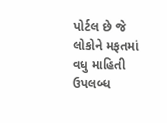પોર્ટલ છે જે લોકોને મફતમાં વધુ માહિતી ઉપલબ્ધ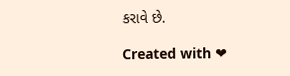કરાવે છે.

Created with ❤